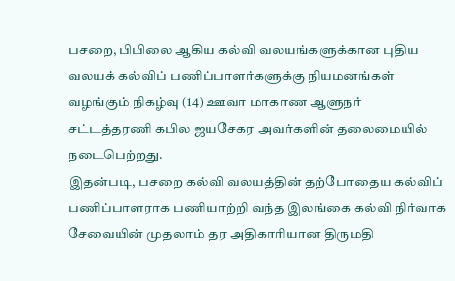பசறை, பிபிலை ஆகிய கல்வி வலயங்களுக்கான புதிய வலயக் கல்விப் பணிப்பாளர்களுக்கு நியமனங்கள் வழங்கும் நிகழ்வு (14) ஊவா மாகாண ஆளுநர் சட்டத்தரணி கபில ஜயசேகர அவர்களின் தலைமையில் நடைபெற்றது.
இதன்படி, பசறை கல்வி வலயத்தின் தற்போதைய கல்விப் பணிப்பாளராக பணியாற்றி வந்த இலங்கை கல்வி நிர்வாக சேவையின் முதலாம் தர அதிகாரியான திருமதி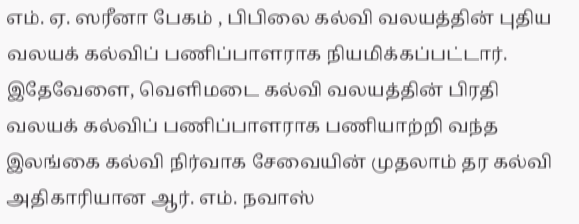எம். ஏ. ஸரீனா பேகம் , பிபிலை கல்வி வலயத்தின் புதிய வலயக் கல்விப் பணிப்பாளராக நியமிக்கப்பட்டார்.
இதேவேளை, வெளிமடை கல்வி வலயத்தின் பிரதி வலயக் கல்விப் பணிப்பாளராக பணியாற்றி வந்த இலங்கை கல்வி நிர்வாக சேவையின் முதலாம் தர கல்வி அதிகாரியான ஆர். எம். நவாஸ்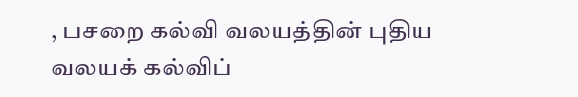, பசறை கல்வி வலயத்தின் புதிய வலயக் கல்விப்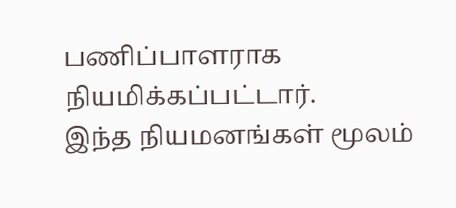பணிப்பாளராக நியமிக்கப்பட்டார்.
இந்த நியமனங்கள் மூலம்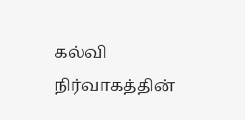கல்வி நிர்வாகத்தின்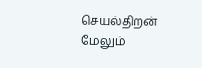செயல்திறன் மேலும்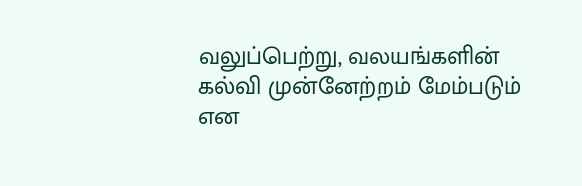வலுப்பெற்று, வலயங்களின் கல்வி முன்னேற்றம் மேம்படும் என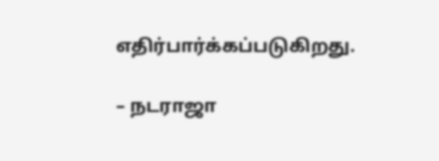எதிர்பார்க்கப்படுகிறது.

– நடராஜா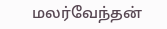மலர்வேந்தன்